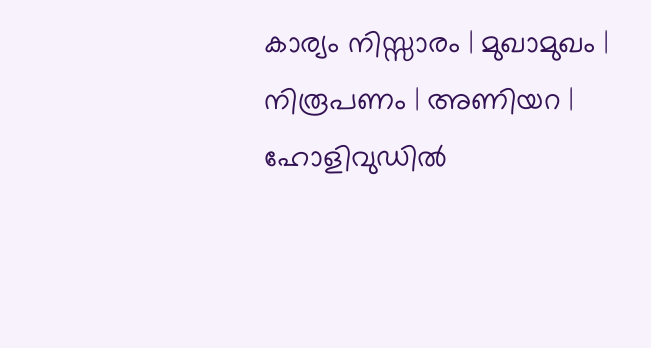കാര്യം നിസ്സാരം | മുഖാമുഖം | നിരൂപണം | അണിയറ | ഹോളിവുഡില്‍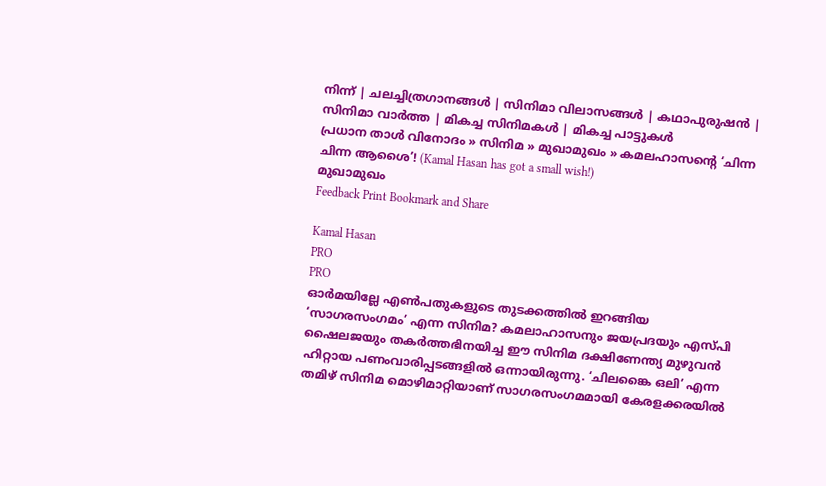നിന്ന്‌ | ചലച്ചിത്രഗാനങ്ങള്‍ | സിനിമാ വിലാസങ്ങള്‍ | കഥാപുരുഷന്‍ | സിനിമാ വാര്‍ത്ത | മികച്ച സിനിമകള്‍ | മികച്ച പാട്ടുകള്‍
പ്രധാന താള്‍ വിനോദം » സിനിമ » മുഖാമുഖം » കമലഹാസന്റെ ‘ചിന്ന ചിന്ന ആശൈ’! (Kamal Hasan has got a small wish!)
മുഖാമുഖം
Feedback Print Bookmark and Share

Kamal Hasan
PRO
PRO
ഓര്‍മയില്ലേ എണ്‍‌പതുകളുടെ തുടക്കത്തില്‍ ഇറങ്ങിയ ‘സാഗരസംഗമം’ എന്ന സിനിമ? കമലാഹാസനും ജയപ്രദയും എസ്‌പി ഷൈലജയും തകര്‍ത്തഭിനയിച്ച ഈ സിനിമ ദക്ഷിണേന്ത്യ മുഴുവന്‍ ഹിറ്റായ പണം‌വാരിപ്പടങ്ങളില്‍ ഒന്നായിരുന്നു. ‘ചിലങ്കൈ ഒലി’ എന്ന തമിഴ് സിനിമ മൊഴിമാറ്റിയാണ് സാഗരസംഗമമായി കേരളക്കരയില്‍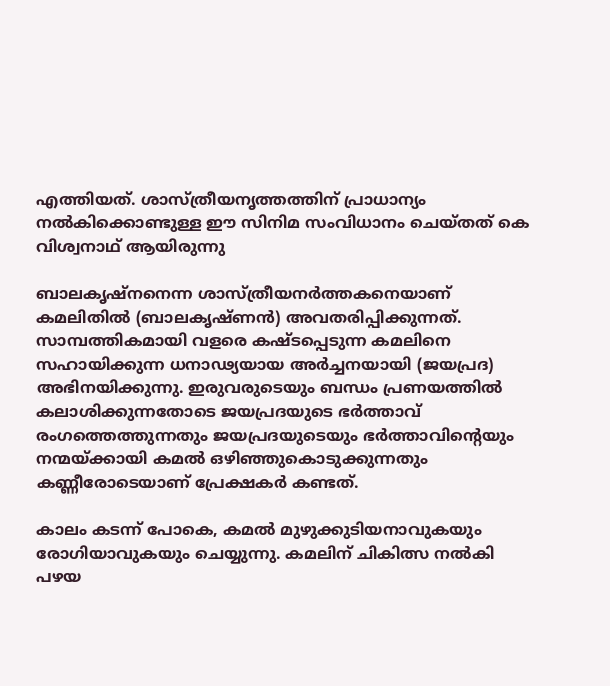എത്തിയത്. ശാസ്ത്രീയനൃത്തത്തിന് പ്രാധാന്യം നല്‍‌കിക്കൊണ്ടുള്ള ഈ സിനിമ സംവിധാനം ചെയ്തത് കെ വിശ്വനാഥ് ആയിരുന്നു

ബാലകൃഷ്നനെന്ന ശാസ്ത്രീയനര്‍ത്തകനെയാണ് കമലിതില്‍ (ബാലകൃഷ്ണന്‍) അവതരിപ്പിക്കുന്നത്. സാമ്പത്തികമായി വളരെ കഷ്ടപ്പെടുന്ന കമലിനെ സഹായിക്കുന്ന ധനാഢ്യയായ അര്‍ച്ചനയായി (ജയപ്രദ) അഭിനയിക്കുന്നു. ഇരുവരുടെയും ബന്ധം പ്രണയത്തില്‍ കലാശിക്കുന്നതോടെ ജയപ്രദയുടെ ഭര്‍ത്താവ് രംഗത്തെത്തുന്നതും ജയപ്രദയുടെയും ഭര്‍ത്താവിന്റെയും നന്മയ്ക്കായി കമല്‍ ഒഴിഞ്ഞുകൊടുക്കുന്നതും കണ്ണീരോടെയാണ് പ്രേക്ഷകര്‍ കണ്ടത്.

കാലം കടന്ന് പോകെ, കമല്‍ മുഴുക്കുടിയനാവുകയും രോഗിയാവുകയും ചെയ്യുന്നു. കമലിന് ചികിത്സ നല്‍‌കി പഴയ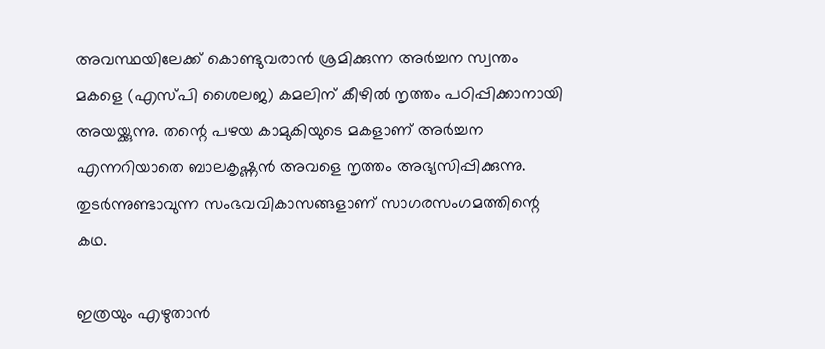അവസ്ഥയിലേക്ക് കൊണ്ടുവരാന്‍ ശ്രമിക്കുന്ന അര്‍ച്ചന സ്വന്തം മകളെ (എസ്‌പി ശൈലജ) കമലിന് കീഴില്‍ നൃത്തം പഠിപ്പിക്കാനായി അയയ്ക്കുന്നു. തന്റെ പഴയ കാമുകിയുടെ മകളാണ് അര്‍ച്ചന എന്നറിയാതെ ബാലകൃഷ്ണന്‍ അവളെ നൃത്തം അഭ്യസിപ്പിക്കുന്നു. തുടര്‍ന്നുണ്ടാവുന്ന സംഭവവികാസങ്ങളാണ് സാഗരസംഗമത്തിന്റെ കഥ.

ഇത്രയും എഴുതാന്‍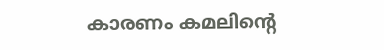കാരണം കമലിന്റെ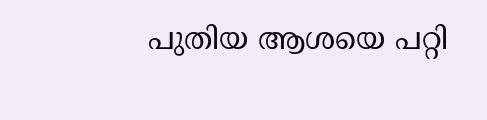പുതിയ ആശയെ പറ്റി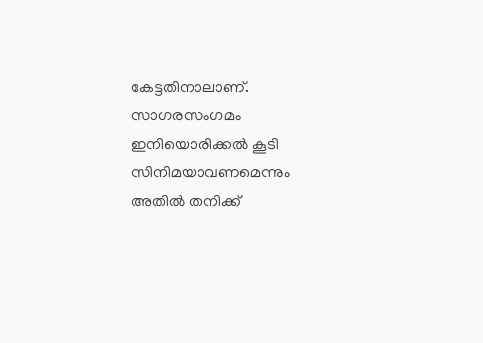കേട്ടതിനാലാണ്. സാഗരസംഗമം ഇനിയൊരിക്കല്‍ കൂടി സിനിമയാവണമെന്നും അതില്‍ തനിക്ക്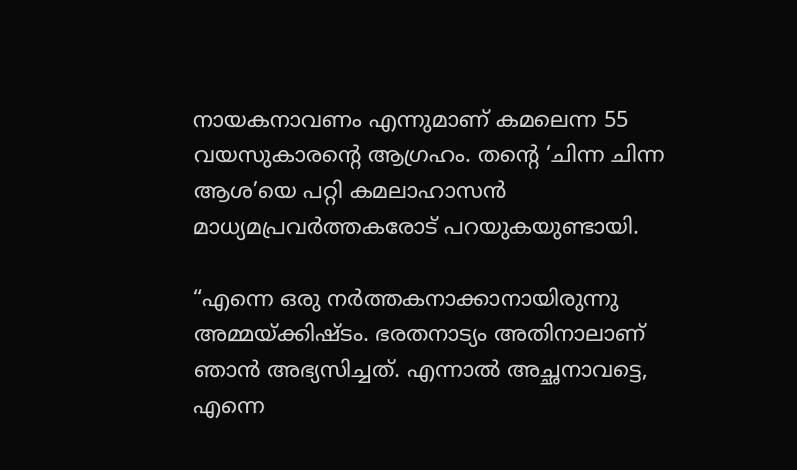നായകനാവണം എന്നുമാണ് കമലെന്ന 55 വയസുകാരന്റെ ആഗ്രഹം. തന്റെ ‘ചിന്ന ചിന്ന ആശ’യെ പറ്റി കമലാഹാസന്‍ മാധ്യമപ്രവര്‍ത്തകരോട് പറയുകയുണ്ടായി.

“എന്നെ ഒരു നര്‍ത്തകനാക്കാനായിരുന്നു അമ്മയ്ക്കിഷ്ടം. ഭരതനാട്യം അതിനാലാണ് ഞാന്‍ അഭ്യസിച്ചത്. എന്നാല്‍ അച്ഛനാവട്ടെ, എന്നെ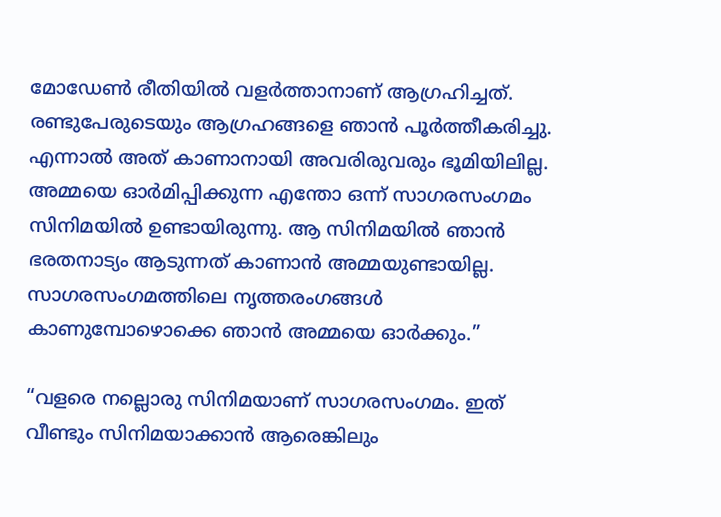മോഡേണ്‍ രീതിയില്‍ വളര്‍ത്താനാണ് ആഗ്രഹിച്ചത്. രണ്ടുപേരുടെയും ആഗ്രഹങ്ങളെ ഞാന്‍ പൂര്‍ത്തീകരിച്ചു. എന്നാല്‍ അത് കാണാനായി അവരിരുവരും ഭൂമിയിലില്ല. അമ്മയെ ഓര്‍മിപ്പിക്കുന്ന എന്തോ ഒന്ന് സാഗരസംഗമം സിനിമയില്‍ ഉണ്ടായിരുന്നു. ആ സിനിമയില്‍ ഞാന്‍ ഭരതനാട്യം ആടുന്നത് കാണാന്‍ അമ്മയുണ്ടായില്ല. സാഗരസംഗമത്തിലെ നൃത്തരംഗങ്ങള്‍ കാണുമ്പോഴൊക്കെ ഞാന്‍ അമ്മയെ ഓര്‍ക്കും.”

“വളരെ നല്ലൊരു സിനിമയാണ് സാഗരസംഗമം. ഇത് വീണ്ടും സിനിമയാക്കാന്‍ ആരെങ്കിലും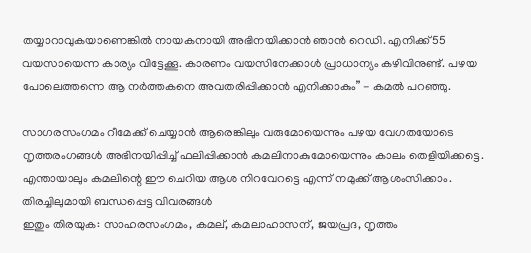തയ്യാറാവുകയാണെങ്കില്‍ നായകനായി അഭിനയിക്കാന്‍ ഞാന്‍ റെഡി. എനിക്ക് 55 വയസായെന്ന കാര്യം വിട്ടേക്കൂ. കാരണം വയസിനേക്കാള്‍ പ്രാധാന്യം കഴിവിനുണ്ട്. പഴയ പോലെത്തന്നെ ആ നര്‍ത്തകനെ അവതരിപ്പിക്കാന്‍ എനിക്കാകും” - കമല്‍ പറഞ്ഞു.

സാഗരസംഗമം റീമേക്ക് ചെയ്യാന്‍ ആരെങ്കിലും വരുമോയെന്നും പഴയ വേഗതയോടെ നൃത്തരംഗങ്ങള്‍ അഭിനയിപ്പിച്ച് ഫലിപ്പിക്കാന്‍ കമലിനാകുമോയെന്നും കാലം തെളിയിക്കട്ടെ. എന്തായാലും കമലിന്റെ ഈ ചെറിയ ആശ നിറവേറട്ടെ എന്ന് നമുക്ക് ആശംസിക്കാം.
തിരച്ചിലുമായി ബന്ധപ്പെട്ട വിവരങ്ങള്‍
ഇതും തിരയുക: സാഹരസംഗമം, കമല്, കമലാഹാസന്, ജയപ്രദ, നൃത്തം